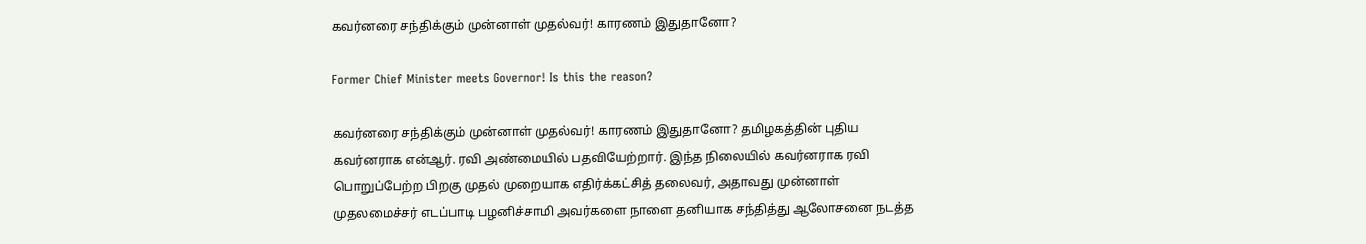கவர்னரை சந்திக்கும் முன்னாள் முதல்வர்! காரணம் இதுதானோ?

Former Chief Minister meets Governor! Is this the reason?

கவர்னரை சந்திக்கும் முன்னாள் முதல்வர்! காரணம் இதுதானோ? தமிழகத்தின் புதிய கவர்னராக என்ஆர். ரவி அண்மையில் பதவியேற்றார். இந்த நிலையில் கவர்னராக ரவி பொறுப்பேற்ற பிறகு முதல் முறையாக எதிர்க்கட்சித் தலைவர், அதாவது முன்னாள் முதலமைச்சர் எடப்பாடி பழனிச்சாமி அவர்களை நாளை தனியாக சந்தித்து ஆலோசனை நடத்த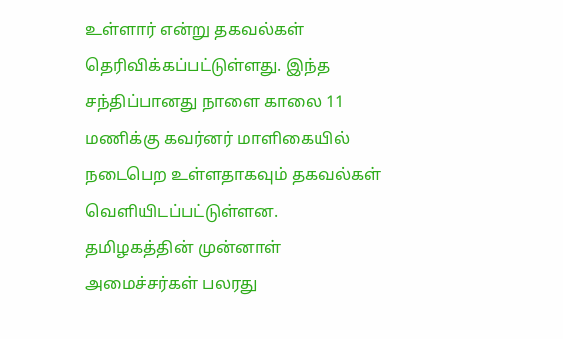உள்ளார் என்று தகவல்கள் தெரிவிக்கப்பட்டுள்ளது. இந்த சந்திப்பானது நாளை காலை 11 மணிக்கு கவர்னர் மாளிகையில் நடைபெற உள்ளதாகவும் தகவல்கள் வெளியிடப்பட்டுள்ளன. தமிழகத்தின் முன்னாள் அமைச்சர்கள் பலரது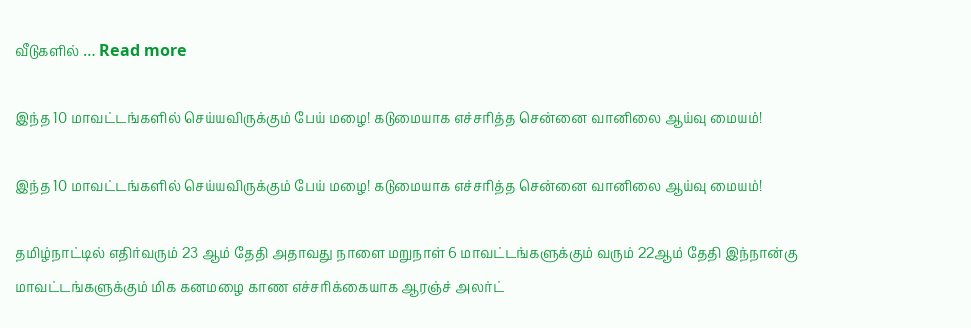வீடுகளில் … Read more

இந்த 10 மாவட்டங்களில் செய்யவிருக்கும் பேய் மழை! கடுமையாக எச்சரித்த சென்னை வானிலை ஆய்வு மையம்!

இந்த 10 மாவட்டங்களில் செய்யவிருக்கும் பேய் மழை! கடுமையாக எச்சரித்த சென்னை வானிலை ஆய்வு மையம்!

தமிழ்நாட்டில் எதிர்வரும் 23 ஆம் தேதி அதாவது நாளை மறுநாள் 6 மாவட்டங்களுக்கும் வரும் 22ஆம் தேதி இந்நான்கு மாவட்டங்களுக்கும் மிக கனமழை காண எச்சரிக்கையாக ஆரஞ்ச் அலர்ட்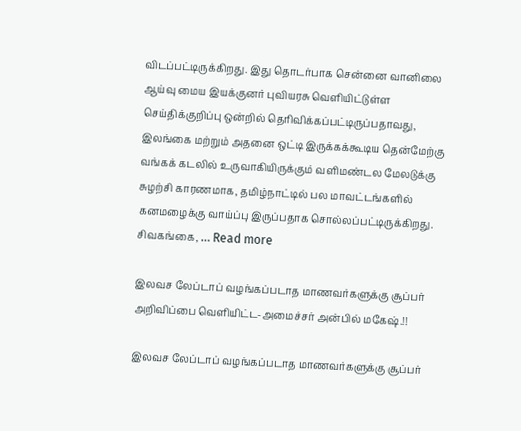விடப்பட்டிருக்கிறது. இது தொடர்பாக சென்னை வானிலை ஆய்வு மைய இயக்குனர் புவியரசு வெளியிட்டுள்ள செய்திக்குறிப்பு ஒன்றில் தெரிவிக்கப்பட்டிருப்பதாவது, இலங்கை மற்றும் அதனை ஒட்டி இருக்கக்கூடிய தென்மேற்கு வங்கக் கடலில் உருவாகியிருக்கும் வளிமண்டல மேலடுக்கு சுழற்சி காரணமாக, தமிழ்நாட்டில் பல மாவட்டங்களில் கனமழைக்கு வாய்ப்பு இருப்பதாக சொல்லப்பட்டிருக்கிறது. சிவகங்கை, … Read more

இலவச லேப்டாப் வழங்கப்படாத மாணவர்களுக்கு சூப்பர் அறிவிப்பை வெளியிட்ட-அமைச்சர் அன்பில் மகேஷ்.!!

இலவச லேப்டாப் வழங்கப்படாத மாணவர்களுக்கு சூப்பர்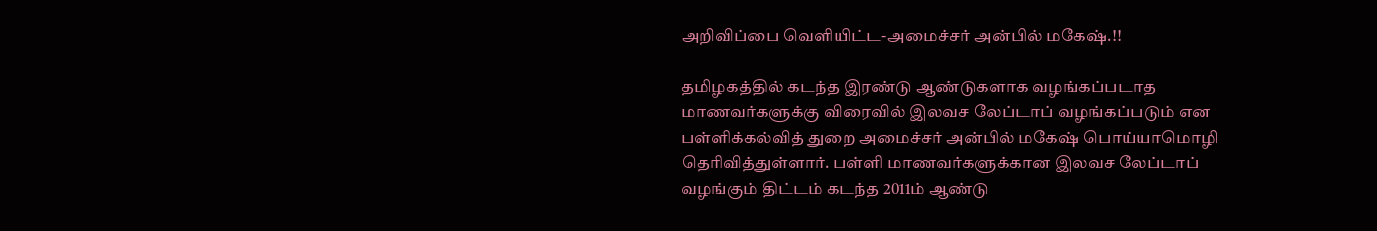அறிவிப்பை வெளியிட்ட-அமைச்சர் அன்பில் மகேஷ்.!!

தமிழகத்தில் கடந்த இரண்டு ஆண்டுகளாக வழங்கப்படாத மாணவர்களுக்கு விரைவில் இலவச லேப்டாப் வழங்கப்படும் என பள்ளிக்கல்வித் துறை அமைச்சர் அன்பில் மகேஷ் பொய்யாமொழி தெரிவித்துள்ளார். பள்ளி மாணவர்களுக்கான இலவச லேப்டாப் வழங்கும் திட்டம் கடந்த 2011ம் ஆண்டு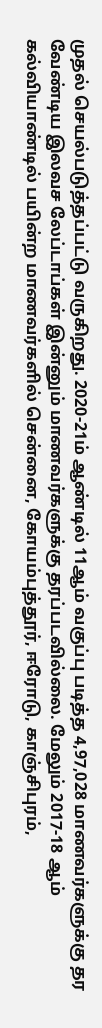முதல் செயல்படுத்தப்பட்டு வருகிறது. 2020-21ம் ஆண்டில் 11ஆம் வகுப்பு படித்த 4,97,028 மாணவர்களுக்கு தர வேண்டிய இலவச லேப்டாப்கள் இன்னும் மாணவர்களுக்கு தரப்படவில்லை. மேலும் 2017-18 ஆம் கல்வியாண்டில் பயின்ற மாணவர்களில் சென்னை, கோயம்புத்தூர், ஈரோடு, காஞ்சிபுரம்,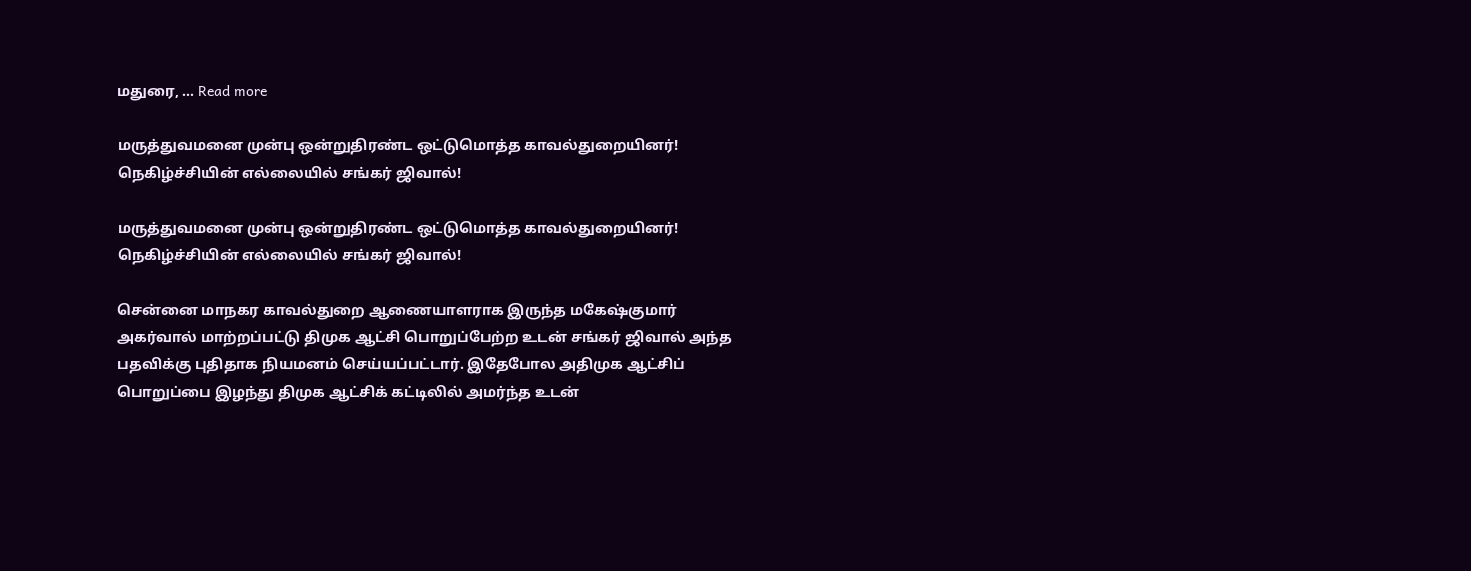மதுரை, … Read more

மருத்துவமனை முன்பு ஒன்றுதிரண்ட ஒட்டுமொத்த காவல்துறையினர்! நெகிழ்ச்சியின் எல்லையில் சங்கர் ஜிவால்!

மருத்துவமனை முன்பு ஒன்றுதிரண்ட ஒட்டுமொத்த காவல்துறையினர்! நெகிழ்ச்சியின் எல்லையில் சங்கர் ஜிவால்!

சென்னை மாநகர காவல்துறை ஆணையாளராக இருந்த மகேஷ்குமார் அகர்வால் மாற்றப்பட்டு திமுக ஆட்சி பொறுப்பேற்ற உடன் சங்கர் ஜிவால் அந்த பதவிக்கு புதிதாக நியமனம் செய்யப்பட்டார். இதேபோல அதிமுக ஆட்சிப் பொறுப்பை இழந்து திமுக ஆட்சிக் கட்டிலில் அமர்ந்த உடன்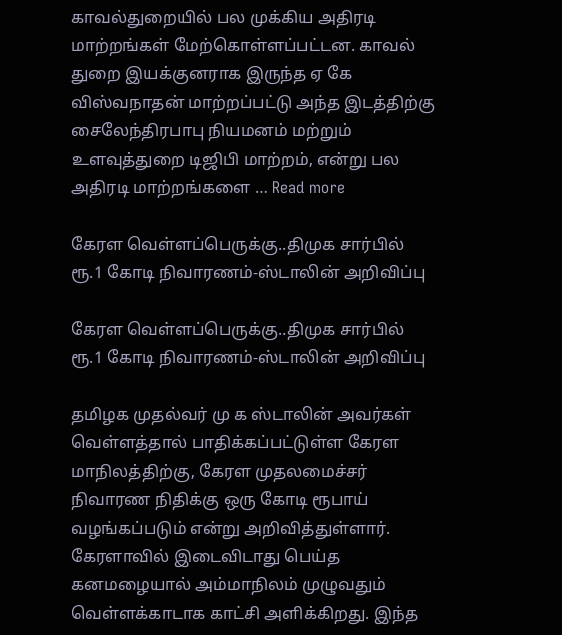காவல்துறையில் பல முக்கிய அதிரடி மாற்றங்கள் மேற்கொள்ளப்பட்டன. காவல் துறை இயக்குனராக இருந்த ஏ கே விஸ்வநாதன் மாற்றப்பட்டு அந்த இடத்திற்கு சைலேந்திரபாபு நியமனம் மற்றும் உளவுத்துறை டிஜிபி மாற்றம், என்று பல அதிரடி மாற்றங்களை … Read more

கேரள வெள்ளப்பெருக்கு..திமுக சார்பில் ரூ.1 கோடி நிவாரணம்-ஸ்டாலின் அறிவிப்பு

கேரள வெள்ளப்பெருக்கு..திமுக சார்பில் ரூ.1 கோடி நிவாரணம்-ஸ்டாலின் அறிவிப்பு

தமிழக முதல்வர் மு க ஸ்டாலின் அவர்கள் வெள்ளத்தால் பாதிக்கப்பட்டுள்ள கேரள மாநிலத்திற்கு, கேரள முதலமைச்சர் நிவாரண நிதிக்கு ஒரு கோடி ரூபாய் வழங்கப்படும் என்று அறிவித்துள்ளார். கேரளாவில் இடைவிடாது பெய்த கனமழையால் அம்மாநிலம் முழுவதும் வெள்ளக்காடாக காட்சி அளிக்கிறது. இந்த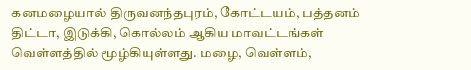கனமழையால் திருவனந்தபுரம், கோட்டயம், பத்தனம் திட்டா, இடுக்கி, கொல்லம் ஆகிய மாவட்டங்கள் வெள்ளத்தில் மூழ்கியுள்ளது. மழை, வெள்ளம்,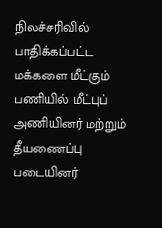நிலச்சரிவில் பாதிக்கப்பட்ட மக்களை மீட்கும் பணியில் மீட்புப் அணியினர் மற்றும் தீயணைப்பு படையினர்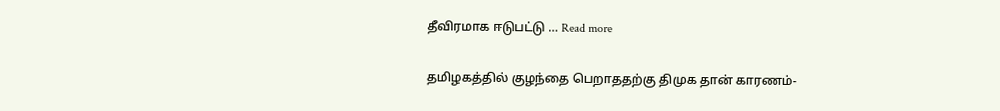தீவிரமாக ஈடுபட்டு … Read more

தமிழகத்தில் குழந்தை பெறாததற்கு திமுக தான் காரணம்-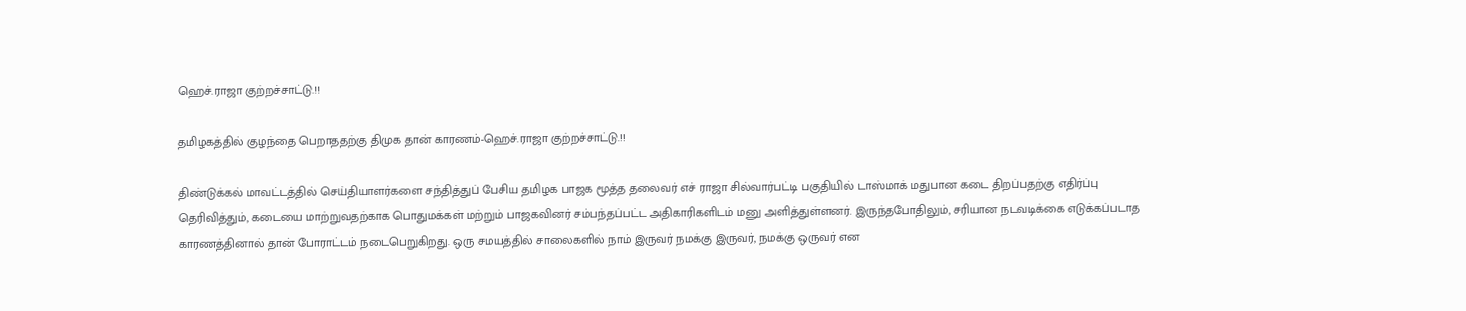ஹெச்.ராஜா குற்றச்சாட்டு.!!

தமிழகத்தில் குழந்தை பெறாததற்கு திமுக தான் காரணம்-ஹெச்.ராஜா குற்றச்சாட்டு.!!

திண்டுக்கல் மாவட்டத்தில் செய்தியாளர்களை சந்தித்துப் பேசிய தமிழக பாஜக மூத்த தலைவர் எச் ராஜா சில்வார்பட்டி பகுதியில் டாஸ்மாக் மதுபான கடை திறப்பதற்கு எதிர்ப்பு தெரிவித்தும், கடையை மாற்றுவதற்காக பொதுமக்கள் மற்றும் பாஜகவினர் சம்பந்தப்பட்ட அதிகாரிகளிடம் மனு அளித்துள்ளனர். இருந்தபோதிலும், சரியான நடவடிக்கை எடுக்கப்படாத காரணத்தினால் தான் போராட்டம் நடைபெறுகிறது. ஒரு சமயத்தில் சாலைகளில் நாம் இருவர் நமக்கு இருவர், நமக்கு ஒருவர் என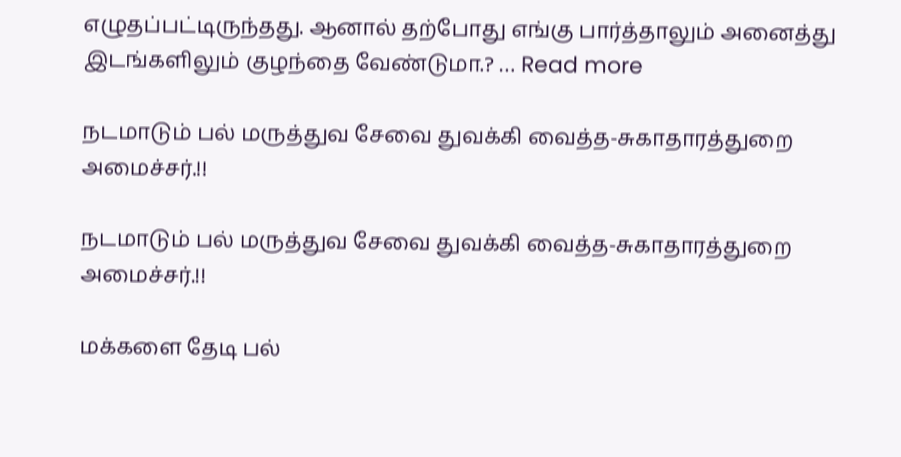எழுதப்பட்டிருந்தது. ஆனால் தற்போது எங்கு பார்த்தாலும் அனைத்து இடங்களிலும் குழந்தை வேண்டுமா.? … Read more

நடமாடும் பல் மருத்துவ சேவை துவக்கி வைத்த-சுகாதாரத்துறை அமைச்சர்.!!

நடமாடும் பல் மருத்துவ சேவை துவக்கி வைத்த-சுகாதாரத்துறை அமைச்சர்.!!

மக்களை தேடி பல்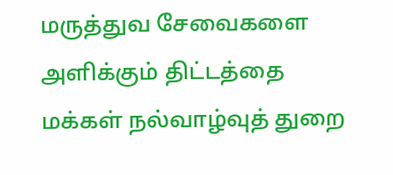மருத்துவ சேவைகளை அளிக்கும் திட்டத்தை மக்கள் நல்வாழ்வுத் துறை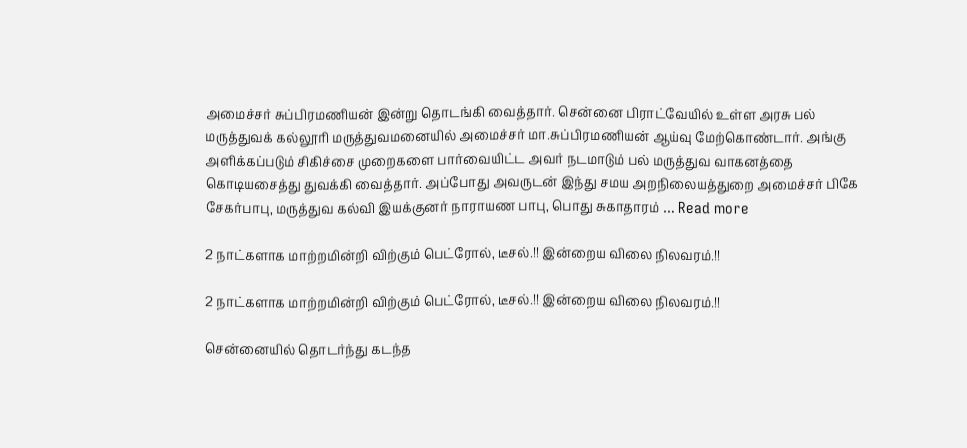அமைச்சர் சுப்பிரமணியன் இன்று தொடங்கி வைத்தார். சென்னை பிராட்வேயில் உள்ள அரசு பல் மருத்துவக் கல்லூரி மருத்துவமனையில் அமைச்சர் மா.சுப்பிரமணியன் ஆய்வு மேற்கொண்டார். அங்கு அளிக்கப்படும் சிகிச்சை முறைகளை பார்வையிட்ட அவர் நடமாடும் பல் மருத்துவ வாகனத்தை கொடியசைத்து துவக்கி வைத்தார். அப்போது அவருடன் இந்து சமய அறநிலையத்துறை அமைச்சர் பிகே சேகர்பாபு, மருத்துவ கல்வி இயக்குனர் நாராயண பாபு, பொது சுகாதாரம் … Read more

2 நாட்களாக மாற்றமின்றி விற்கும் பெட்ரோல், டீசல்.!! இன்றைய விலை நிலவரம்.!!

2 நாட்களாக மாற்றமின்றி விற்கும் பெட்ரோல், டீசல்.!! இன்றைய விலை நிலவரம்.!!

சென்னையில் தொடர்ந்து கடந்த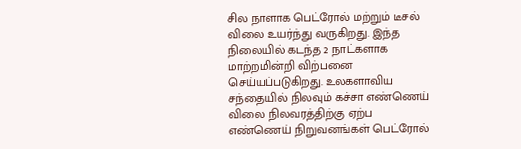சில நாளாக பெட்ரோல் மற்றும் டீசல் விலை உயர்ந்து வருகிறது. இந்த நிலையில் கடந்த 2 நாட்களாக மாற்றமின்றி விற்பனை செய்யப்படுகிறது. உலகளாவிய சந்தையில் நிலவும் கச்சா எண்ணெய் விலை நிலவரத்திற்கு ஏற்ப எண்ணெய் நிறுவனங்கள் பெட்ரோல்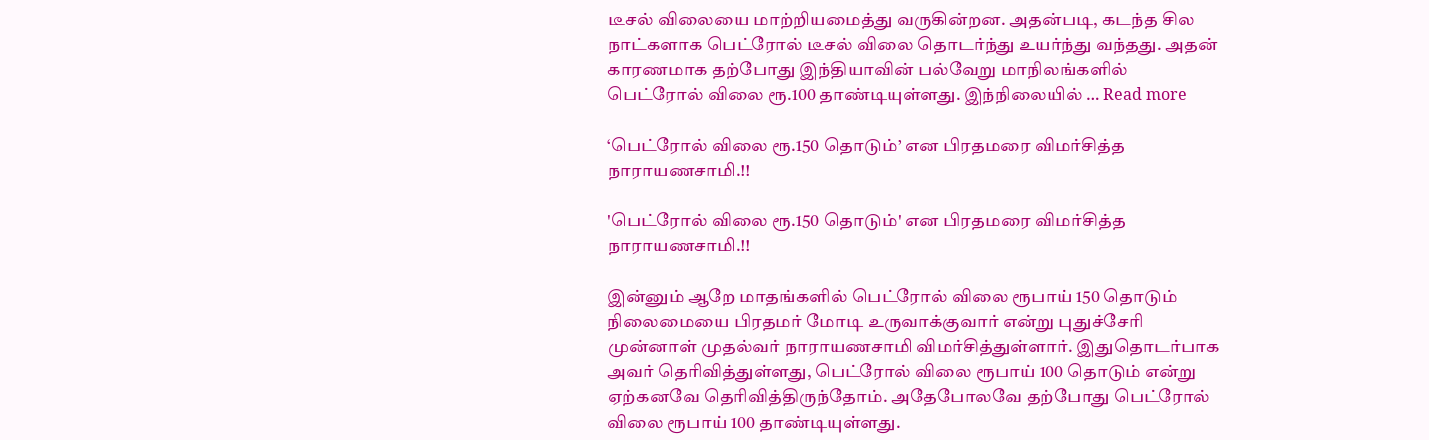டீசல் விலையை மாற்றியமைத்து வருகின்றன. அதன்படி, கடந்த சில நாட்களாக பெட்ரோல் டீசல் விலை தொடர்ந்து உயர்ந்து வந்தது. அதன் காரணமாக தற்போது இந்தியாவின் பல்வேறு மாநிலங்களில் பெட்ரோல் விலை ரூ.100 தாண்டியுள்ளது. இந்நிலையில் … Read more

‘பெட்ரோல் விலை ரூ.150 தொடும்’ என பிரதமரை விமர்சித்த நாராயணசாமி.!!

'பெட்ரோல் விலை ரூ.150 தொடும்' என பிரதமரை விமர்சித்த நாராயணசாமி.!!

இன்னும் ஆறே மாதங்களில் பெட்ரோல் விலை ரூபாய் 150 தொடும் நிலைமையை பிரதமர் மோடி உருவாக்குவார் என்று புதுச்சேரி முன்னாள் முதல்வர் நாராயணசாமி விமர்சித்துள்ளார். இதுதொடர்பாக அவர் தெரிவித்துள்ளது, பெட்ரோல் விலை ரூபாய் 100 தொடும் என்று ஏற்கனவே தெரிவித்திருந்தோம். அதேபோலவே தற்போது பெட்ரோல் விலை ரூபாய் 100 தாண்டியுள்ளது.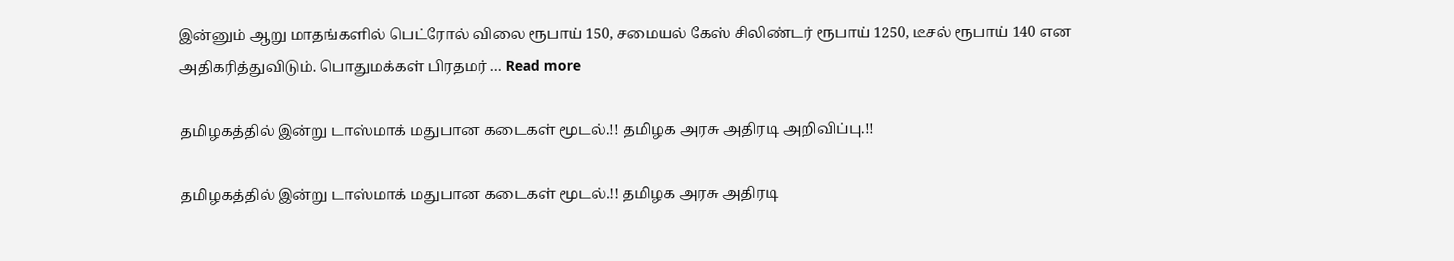இன்னும் ஆறு மாதங்களில் பெட்ரோல் விலை ரூபாய் 150, சமையல் கேஸ் சிலிண்டர் ரூபாய் 1250, டீசல் ரூபாய் 140 என அதிகரித்துவிடும். பொதுமக்கள் பிரதமர் … Read more

தமிழகத்தில் இன்று டாஸ்மாக் மதுபான கடைகள் மூடல்.!! தமிழக அரசு அதிரடி அறிவிப்பு.!!

தமிழகத்தில் இன்று டாஸ்மாக் மதுபான கடைகள் மூடல்.!! தமிழக அரசு அதிரடி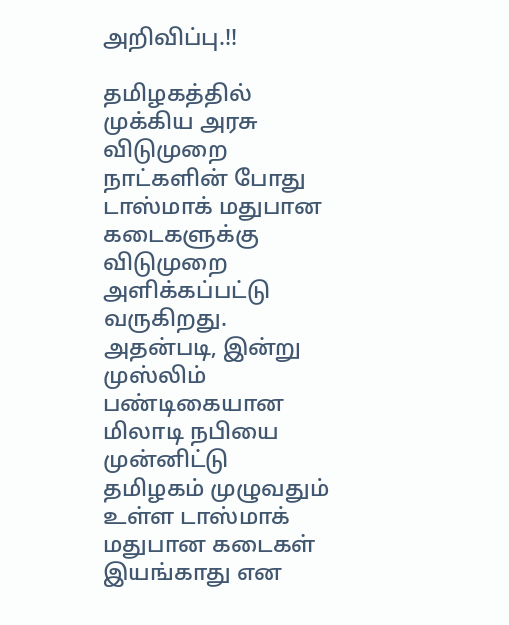அறிவிப்பு.!!

தமிழகத்தில் முக்கிய அரசு விடுமுறை நாட்களின் போது டாஸ்மாக் மதுபான கடைகளுக்கு விடுமுறை அளிக்கப்பட்டு வருகிறது. அதன்படி, இன்று முஸ்லிம் பண்டிகையான மிலாடி நபியை முன்னிட்டு தமிழகம் முழுவதும் உள்ள டாஸ்மாக் மதுபான கடைகள் இயங்காது என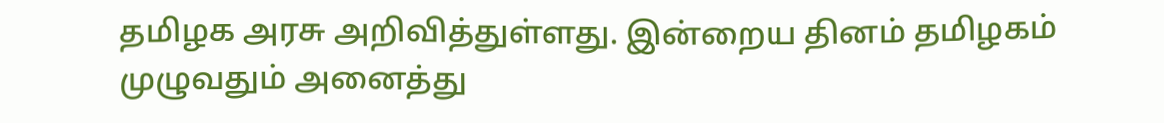தமிழக அரசு அறிவித்துள்ளது. இன்றைய தினம் தமிழகம் முழுவதும் அனைத்து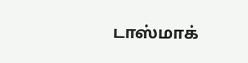டாஸ்மாக்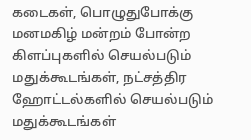கடைகள், பொழுதுபோக்கு மனமகிழ் மன்றம் போன்ற கிளப்புகளில் செயல்படும் மதுக்கூடங்கள், நட்சத்திர ஹோட்டல்களில் செயல்படும் மதுக்கூடங்கள்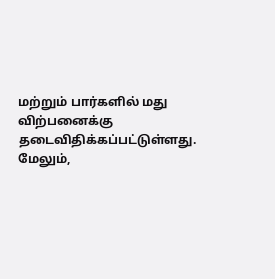மற்றும் பார்களில் மது விற்பனைக்கு தடைவிதிக்கப்பட்டுள்ளது. மேலும்,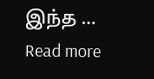இந்த … Read more